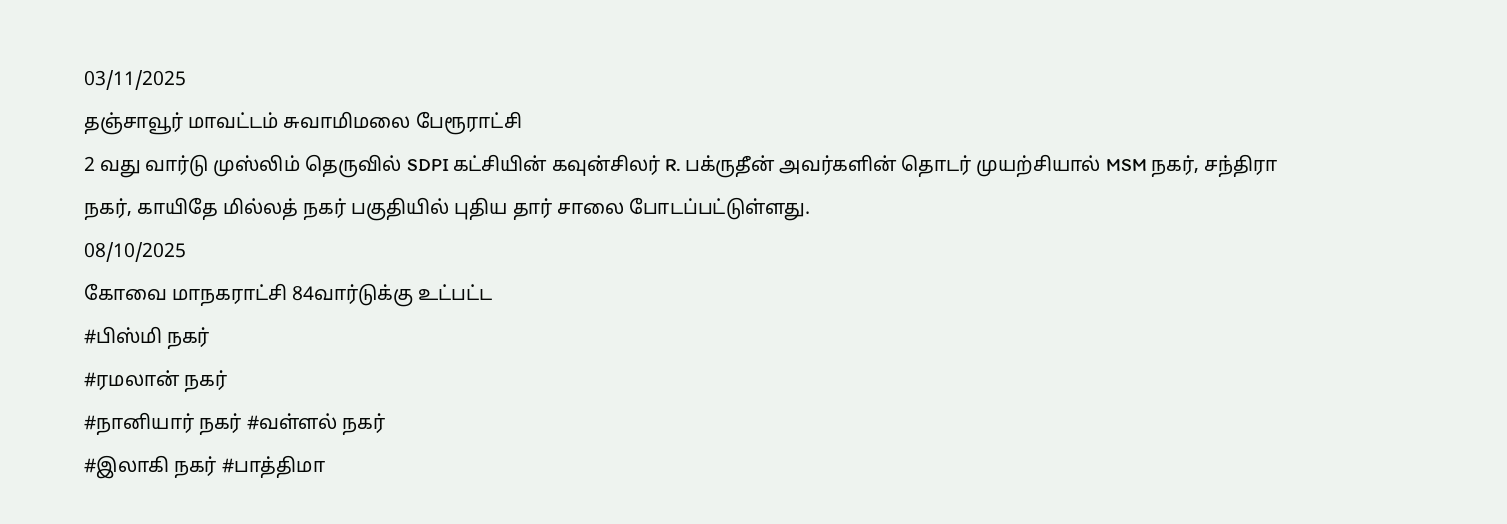03/11/2025
தஞ்சாவூர் மாவட்டம் சுவாமிமலை பேரூராட்சி
2 வது வார்டு முஸ்லிம் தெருவில் SDPI கட்சியின் கவுன்சிலர் R. பக்ருதீன் அவர்களின் தொடர் முயற்சியால் MSM நகர், சந்திரா நகர், காயிதே மில்லத் நகர் பகுதியில் புதிய தார் சாலை போடப்பட்டுள்ளது.
08/10/2025
கோவை மாநகராட்சி 84வார்டுக்கு உட்பட்ட
#பிஸ்மி நகர்
#ரமலான் நகர்
#நானியார் நகர் #வள்ளல் நகர்
#இலாகி நகர் #பாத்திமா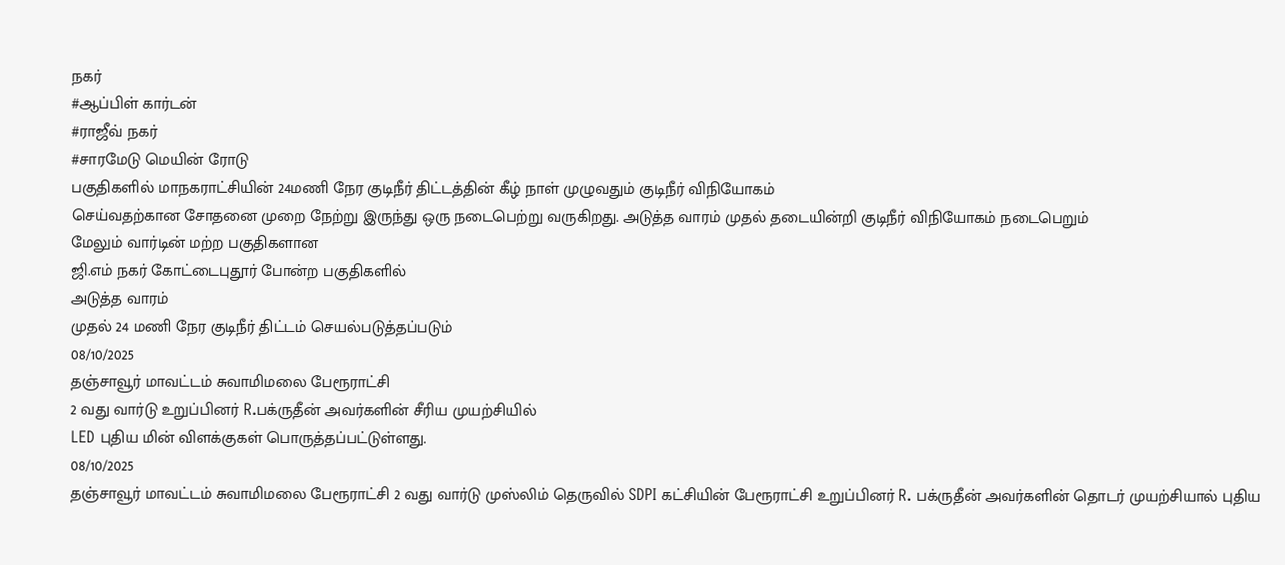நகர்
#ஆப்பிள் கார்டன்
#ராஜீவ் நகர்
#சாரமேடு மெயின் ரோடு
பகுதிகளில் மாநகராட்சியின் 24மணி நேர குடிநீர் திட்டத்தின் கீழ் நாள் முழுவதும் குடிநீர் விநியோகம்
செய்வதற்கான சோதனை முறை நேற்று இருந்து ஒரு நடைபெற்று வருகிறது. அடுத்த வாரம் முதல் தடையின்றி குடிநீர் விநியோகம் நடைபெறும்
மேலும் வார்டின் மற்ற பகுதிகளான
ஜி.எம் நகர் கோட்டைபுதூர் போன்ற பகுதிகளில்
அடுத்த வாரம்
முதல் 24 மணி நேர குடிநீர் திட்டம் செயல்படுத்தப்படும்
08/10/2025
தஞ்சாவூர் மாவட்டம் சுவாமிமலை பேரூராட்சி
2 வது வார்டு உறுப்பினர் R.பக்ருதீன் அவர்களின் சீரிய முயற்சியில்
LED புதிய மின் விளக்குகள் பொருத்தப்பட்டுள்ளது.
08/10/2025
தஞ்சாவூர் மாவட்டம் சுவாமிமலை பேரூராட்சி 2 வது வார்டு முஸ்லிம் தெருவில் SDPI கட்சியின் பேரூராட்சி உறுப்பினர் R. பக்ருதீன் அவர்களின் தொடர் முயற்சியால் புதிய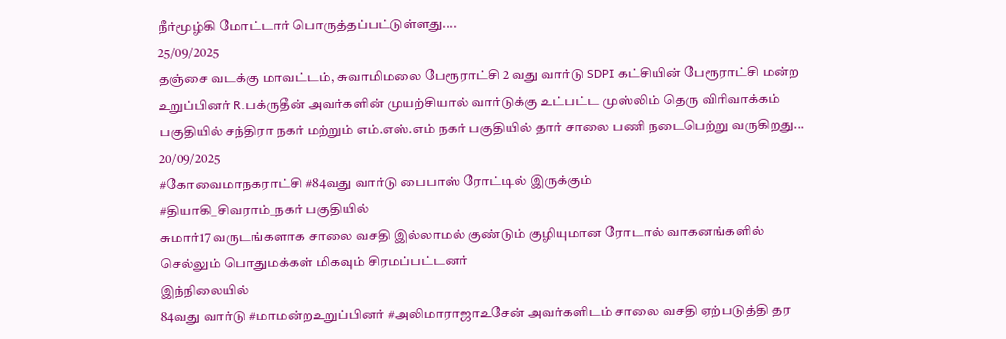நீர்மூழ்கி மோட்டார் பொருத்தப்பட்டுள்ளது....
25/09/2025
தஞ்சை வடக்கு மாவட்டம், சுவாமிமலை பேரூராட்சி 2 வது வார்டு SDPI கட்சியின் பேரூராட்சி மன்ற உறுப்பினர் R.பக்ருதீன் அவர்களின் முயற்சியால் வார்டுக்கு உட்பட்ட முஸ்லிம் தெரு விரிவாக்கம் பகுதியில் சந்திரா நகர் மற்றும் எம்.எஸ்.எம் நகர் பகுதியில் தார் சாலை பணி நடைபெற்று வருகிறது...
20/09/2025
#கோவைமாநகராட்சி #84வது வார்டு பைபாஸ் ரோட்டில் இருக்கும்
#தியாகி_சிவராம்_நகர் பகுதியில்
சுமார்17 வருடங்களாக சாலை வசதி இல்லாமல் குண்டும் குழியுமான ரோடால் வாகனங்களில் செல்லும் பொதுமக்கள் மிகவும் சிரமப்பட்டனர்
இந்நிலையில்
84வது வார்டு #மாமன்றஉறுப்பினர் #அலிமாராஜாஉசேன் அவர்களிடம் சாலை வசதி ஏற்படுத்தி தர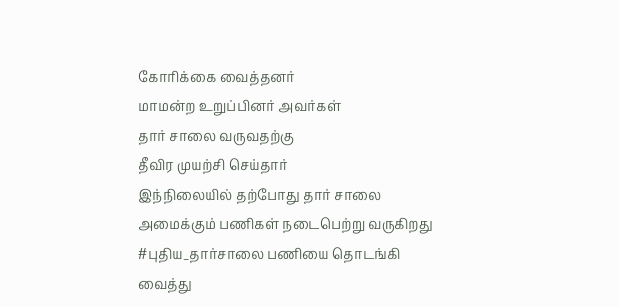கோரிக்கை வைத்தனர்
மாமன்ற உறுப்பினர் அவர்கள்
தார் சாலை வருவதற்கு
தீவிர முயற்சி செய்தார்
இந்நிலையில் தற்போது தார் சாலை அமைக்கும் பணிகள் நடைபெற்று வருகிறது
#புதிய_தார்சாலை பணியை தொடங்கி வைத்து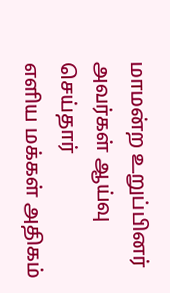மாமன்ற உறுப்பினர் அவர்கள் ஆய்வு செய்தார்
எளிய மக்கள் அதிகம்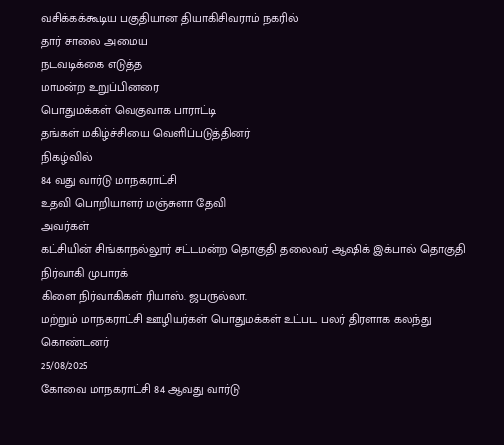வசிக்கக்கூடிய பகுதியான தியாகிசிவராம் நகரில்
தார் சாலை அமைய
நடவடிக்கை எடுத்த
மாமன்ற உறுப்பினரை
பொதுமக்கள் வெகுவாக பாராட்டி
தங்கள் மகிழ்ச்சியை வெளிப்படுத்தினர்
நிகழ்வில்
84 வது வார்டு மாநகராட்சி
உதவி பொறியாளர் மஞ்சுளா தேவி
அவர்கள்
கட்சியின் சிங்காநல்லூர் சட்டமன்ற தொகுதி தலைவர் ஆஷிக் இக்பால் தொகுதி நிர்வாகி முபாரக்
கிளை நிர்வாகிகள் ரியாஸ். ஜபருல்லா.
மற்றும் மாநகராட்சி ஊழியர்கள் பொதுமக்கள் உட்பட பலர் திரளாக கலந்து கொண்டனர்
25/08/2025
கோவை மாநகராட்சி 84 ஆவது வார்டு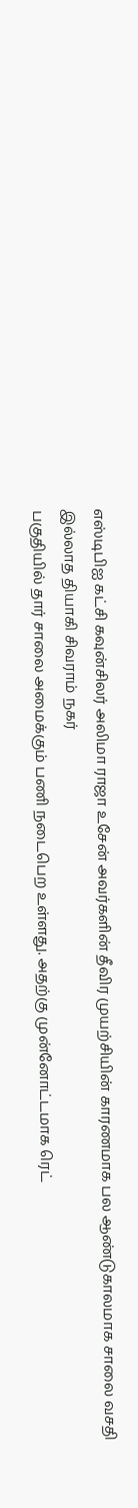எஸ்டிபிஐ கட்சி கவுன்சிலர் அலிமா ராஜா உசேன் அவர்களின் தீவிர முயற்சியின் காரணமாக பல ஆண்டுகாலமாக சாலை வசதி இல்லாத தியாகி சிவராம் நகர்
பகுதியில் தார் சாலை அமைக்கும் பணி நடைபெற உள்ளது. அதற்கு முன்னோட்டமாக ரெட்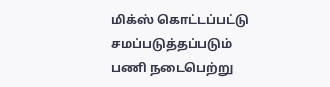மிக்ஸ் கொட்டப்பட்டு சமப்படுத்தப்படும் பணி நடைபெற்று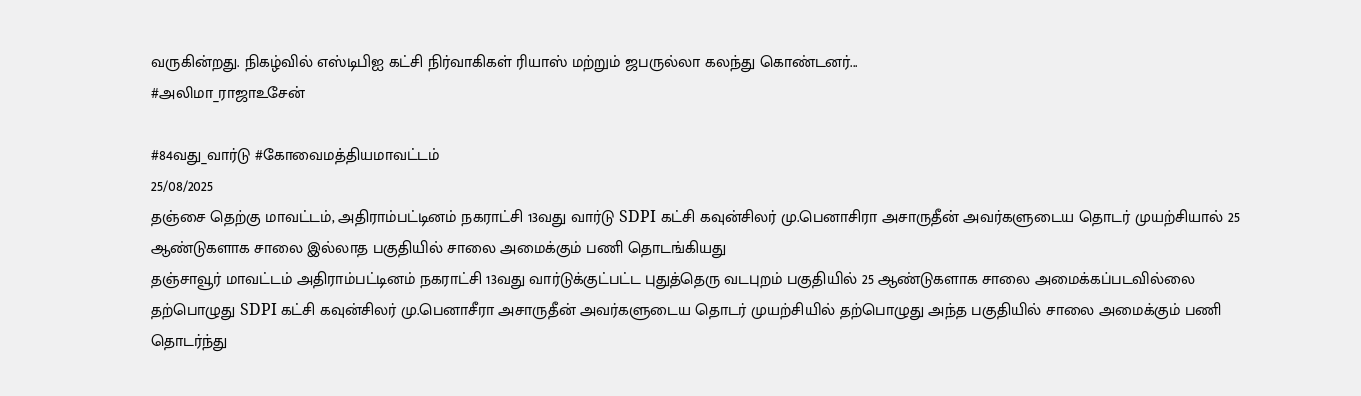வருகின்றது. நிகழ்வில் எஸ்டிபிஐ கட்சி நிர்வாகிகள் ரியாஸ் மற்றும் ஜபருல்லா கலந்து கொண்டனர்...
#அலிமா_ராஜாஉசேன்

#84வது_வார்டு #கோவைமத்தியமாவட்டம்
25/08/2025
தஞ்சை தெற்கு மாவட்டம், அதிராம்பட்டினம் நகராட்சி 13வது வார்டு SDPI கட்சி கவுன்சிலர் மு.பெனாசிரா அசாருதீன் அவர்களுடைய தொடர் முயற்சியால் 25 ஆண்டுகளாக சாலை இல்லாத பகுதியில் சாலை அமைக்கும் பணி தொடங்கியது
தஞ்சாவூர் மாவட்டம் அதிராம்பட்டினம் நகராட்சி 13வது வார்டுக்குட்பட்ட புதுத்தெரு வடபுறம் பகுதியில் 25 ஆண்டுகளாக சாலை அமைக்கப்படவில்லை தற்பொழுது SDPI கட்சி கவுன்சிலர் மு.பெனாசீரா அசாருதீன் அவர்களுடைய தொடர் முயற்சியில் தற்பொழுது அந்த பகுதியில் சாலை அமைக்கும் பணி தொடர்ந்து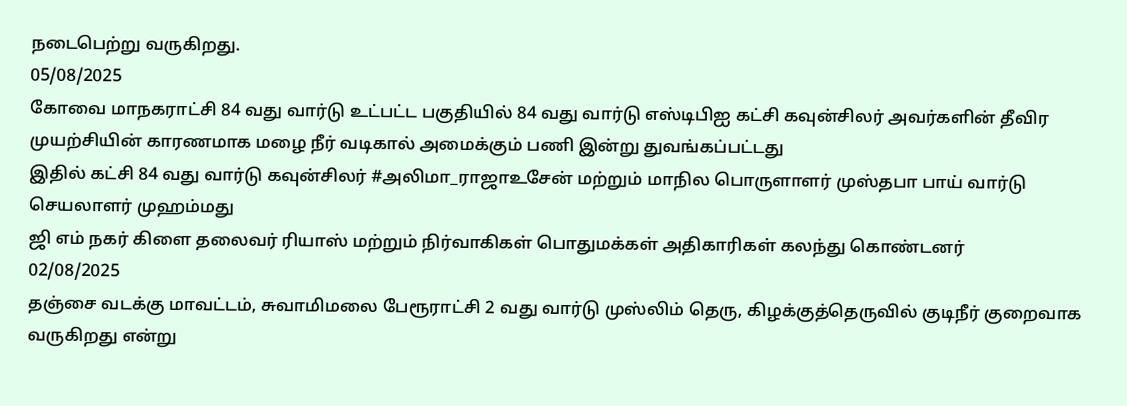நடைபெற்று வருகிறது.
05/08/2025
கோவை மாநகராட்சி 84 வது வார்டு உட்பட்ட பகுதியில் 84 வது வார்டு எஸ்டிபிஐ கட்சி கவுன்சிலர் அவர்களின் தீவிர முயற்சியின் காரணமாக மழை நீர் வடிகால் அமைக்கும் பணி இன்று துவங்கப்பட்டது
இதில் கட்சி 84 வது வார்டு கவுன்சிலர் #அலிமா_ராஜாஉசேன் மற்றும் மாநில பொருளாளர் முஸ்தபா பாய் வார்டு செயலாளர் முஹம்மது
ஜி எம் நகர் கிளை தலைவர் ரியாஸ் மற்றும் நிர்வாகிகள் பொதுமக்கள் அதிகாரிகள் கலந்து கொண்டனர்
02/08/2025
தஞ்சை வடக்கு மாவட்டம், சுவாமிமலை பேரூராட்சி 2 வது வார்டு முஸ்லிம் தெரு, கிழக்குத்தெருவில் குடிநீர் குறைவாக வருகிறது என்று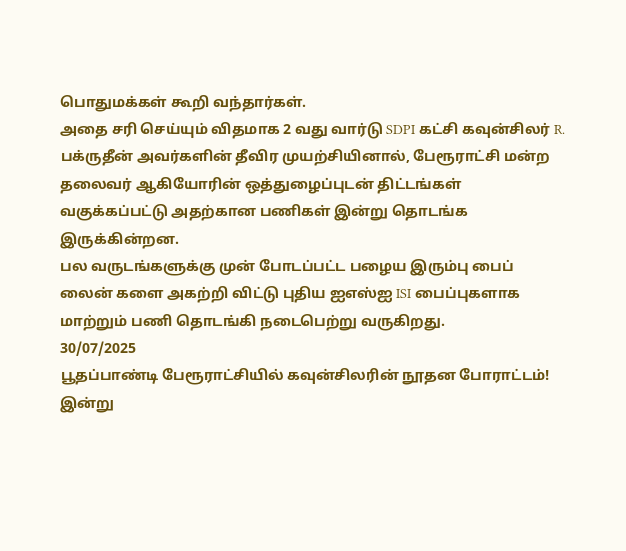பொதுமக்கள் கூறி வந்தார்கள்.
அதை சரி செய்யும் விதமாக 2 வது வார்டு SDPI கட்சி கவுன்சிலர் R. பக்ருதீன் அவர்களின் தீவிர முயற்சியினால், பேரூராட்சி மன்ற தலைவர் ஆகியோரின் ஒத்துழைப்புடன் திட்டங்கள் வகுக்கப்பட்டு அதற்கான பணிகள் இன்று தொடங்க இருக்கின்றன.
பல வருடங்களுக்கு முன் போடப்பட்ட பழைய இரும்பு பைப் லைன் களை அகற்றி விட்டு புதிய ஐஎஸ்ஐ ISI பைப்புகளாக மாற்றும் பணி தொடங்கி நடைபெற்று வருகிறது.
30/07/2025
பூதப்பாண்டி பேரூராட்சியில் கவுன்சிலரின் நூதன போராட்டம்!
இன்று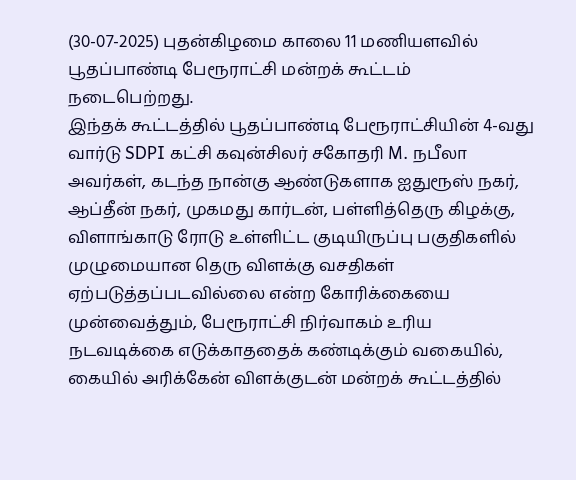(30-07-2025) புதன்கிழமை காலை 11 மணியளவில் பூதப்பாண்டி பேரூராட்சி மன்றக் கூட்டம் நடைபெற்றது.
இந்தக் கூட்டத்தில் பூதப்பாண்டி பேரூராட்சியின் 4-வது வார்டு SDPI கட்சி கவுன்சிலர் சகோதரி M. நபீலா அவர்கள், கடந்த நான்கு ஆண்டுகளாக ஐதுரூஸ் நகர், ஆப்தீன் நகர், முகமது கார்டன், பள்ளித்தெரு கிழக்கு, விளாங்காடு ரோடு உள்ளிட்ட குடியிருப்பு பகுதிகளில் முழுமையான தெரு விளக்கு வசதிகள் ஏற்படுத்தப்படவில்லை என்ற கோரிக்கையை முன்வைத்தும், பேரூராட்சி நிர்வாகம் உரிய நடவடிக்கை எடுக்காததைக் கண்டிக்கும் வகையில், கையில் அரிக்கேன் விளக்குடன் மன்றக் கூட்டத்தில்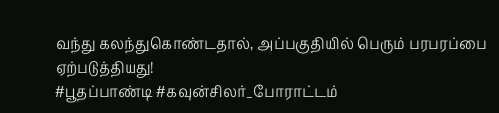வந்து கலந்துகொண்டதால், அப்பகுதியில் பெரும் பரபரப்பை ஏற்படுத்தியது!
#பூதப்பாண்டி #கவுன்சிலர்_போராட்டம்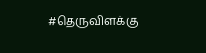#தெருவிளக்கு